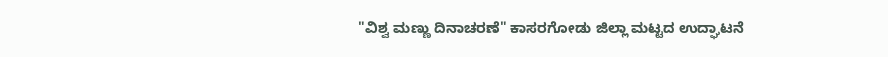"ವಿಶ್ವ ಮಣ್ಣು ದಿನಾಚರಣೆ" ಕಾಸರಗೋಡು ಜಿಲ್ಲಾ ಮಟ್ಟದ ಉದ್ಘಾಟನೆ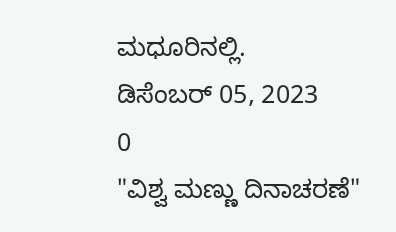ಮಧೂರಿನಲ್ಲಿ.
ಡಿಸೆಂಬರ್ 05, 2023
0
"ವಿಶ್ವ ಮಣ್ಣು ದಿನಾಚರಣೆ"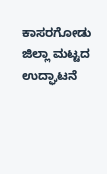ಕಾಸರಗೋಡು ಜಿಲ್ಲಾ ಮಟ್ಟದ ಉದ್ಘಾಟನೆ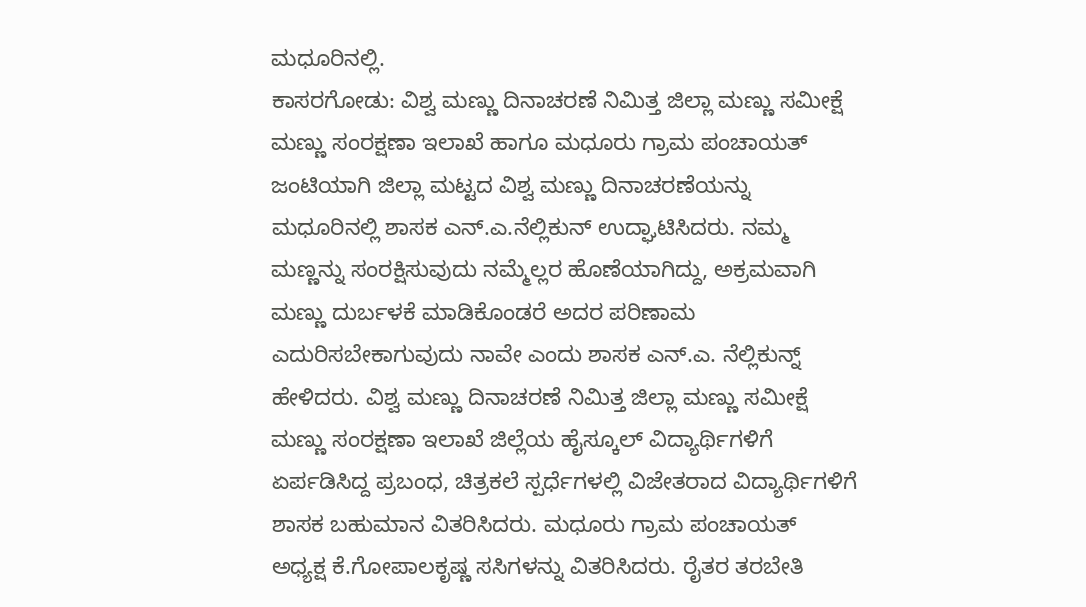ಮಧೂರಿನಲ್ಲಿ.
ಕಾಸರಗೋಡು: ವಿಶ್ವ ಮಣ್ಣು ದಿನಾಚರಣೆ ನಿಮಿತ್ತ ಜಿಲ್ಲಾ ಮಣ್ಣು ಸಮೀಕ್ಷೆ ಮಣ್ಣು ಸಂರಕ್ಷಣಾ ಇಲಾಖೆ ಹಾಗೂ ಮಧೂರು ಗ್ರಾಮ ಪಂಚಾಯತ್ ಜಂಟಿಯಾಗಿ ಜಿಲ್ಲಾ ಮಟ್ಟದ ವಿಶ್ವ ಮಣ್ಣು ದಿನಾಚರಣೆಯನ್ನು ಮಧೂರಿನಲ್ಲಿ ಶಾಸಕ ಎನ್.ಎ.ನೆಲ್ಲಿಕುನ್ ಉದ್ಘಾಟಿಸಿದರು. ನಮ್ಮ ಮಣ್ಣನ್ನು ಸಂರಕ್ಷಿಸುವುದು ನಮ್ಮೆಲ್ಲರ ಹೊಣೆಯಾಗಿದ್ದು, ಅಕ್ರಮವಾಗಿ ಮಣ್ಣು ದುರ್ಬಳಕೆ ಮಾಡಿಕೊಂಡರೆ ಅದರ ಪರಿಣಾಮ ಎದುರಿಸಬೇಕಾಗುವುದು ನಾವೇ ಎಂದು ಶಾಸಕ ಎನ್.ಎ. ನೆಲ್ಲಿಕುನ್ನ್ ಹೇಳಿದರು. ವಿಶ್ವ ಮಣ್ಣು ದಿನಾಚರಣೆ ನಿಮಿತ್ತ ಜಿಲ್ಲಾ ಮಣ್ಣು ಸಮೀಕ್ಷೆ ಮಣ್ಣು ಸಂರಕ್ಷಣಾ ಇಲಾಖೆ ಜಿಲ್ಲೆಯ ಹೈಸ್ಕೂಲ್ ವಿದ್ಯಾರ್ಥಿಗಳಿಗೆ ಏರ್ಪಡಿಸಿದ್ದ ಪ್ರಬಂಧ, ಚಿತ್ರಕಲೆ ಸ್ಪರ್ಧೆಗಳಲ್ಲಿ ವಿಜೇತರಾದ ವಿದ್ಯಾರ್ಥಿಗಳಿಗೆ ಶಾಸಕ ಬಹುಮಾನ ವಿತರಿಸಿದರು. ಮಧೂರು ಗ್ರಾಮ ಪಂಚಾಯತ್ ಅಧ್ಯಕ್ಷ ಕೆ.ಗೋಪಾಲಕೃಷ್ಣ ಸಸಿಗಳನ್ನು ವಿತರಿಸಿದರು. ರೈತರ ತರಬೇತಿ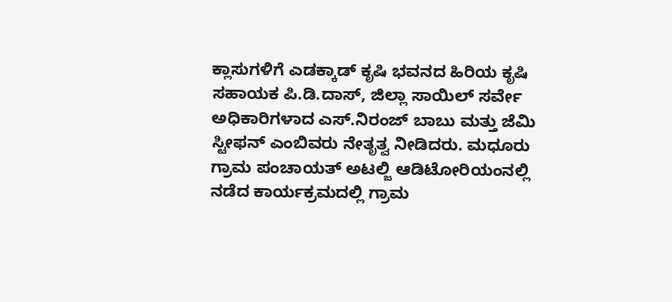ಕ್ಲಾಸುಗಳಿಗೆ ಎಡಕ್ಕಾಡ್ ಕೃಷಿ ಭವನದ ಹಿರಿಯ ಕೃಷಿ ಸಹಾಯಕ ಪಿ.ಡಿ.ದಾಸ್, ಜಿಲ್ಲಾ ಸಾಯಿಲ್ ಸರ್ವೇ ಅಧಿಕಾರಿಗಳಾದ ಎಸ್.ನಿರಂಜ್ ಬಾಬು ಮತ್ತು ಜೆಮಿ ಸ್ಟೀಫನ್ ಎಂಬಿವರು ನೇತೃತ್ವ ನೀಡಿದರು. ಮಧೂರು ಗ್ರಾಮ ಪಂಚಾಯತ್ ಅಟಲ್ಜಿ ಆಡಿಟೋರಿಯಂನಲ್ಲಿ ನಡೆದ ಕಾರ್ಯಕ್ರಮದಲ್ಲಿ ಗ್ರಾಮ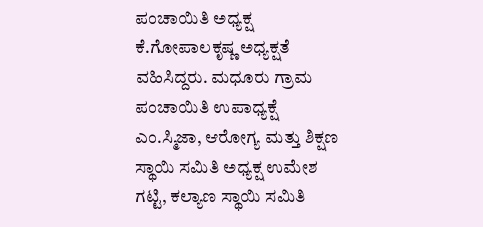ಪಂಚಾಯಿತಿ ಅಧ್ಯಕ್ಷ ಕೆ.ಗೋಪಾಲಕೃಷ್ಣ ಅಧ್ಯಕ್ಷತೆ ವಹಿಸಿದ್ದರು. ಮಧೂರು ಗ್ರಾಮ ಪಂಚಾಯಿತಿ ಉಪಾಧ್ಯಕ್ಷೆ ಎಂ.ಸ್ಮಿಜಾ, ಆರೋಗ್ಯ ಮತ್ತು ಶಿಕ್ಷಣ ಸ್ಥಾಯಿ ಸಮಿತಿ ಅಧ್ಯಕ್ಷ ಉಮೇಶ ಗಟ್ಟಿ, ಕಲ್ಯಾಣ ಸ್ಥಾಯಿ ಸಮಿತಿ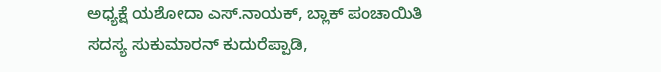ಅಧ್ಯಕ್ಷೆ ಯಶೋದಾ ಎಸ್.ನಾಯಕ್, ಬ್ಲಾಕ್ ಪಂಚಾಯಿತಿ ಸದಸ್ಯ ಸುಕುಮಾರನ್ ಕುದುರೆಪ್ಪಾಡಿ,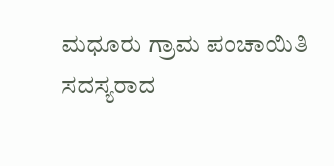ಮಧೂರು ಗ್ರಾಮ ಪಂಚಾಯಿತಿ ಸದಸ್ಯರಾದ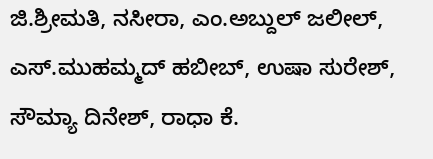ಜಿ.ಶ್ರೀಮತಿ, ನಸೀರಾ, ಎಂ.ಅಬ್ದುಲ್ ಜಲೀಲ್, ಎಸ್.ಮುಹಮ್ಮದ್ ಹಬೀಬ್, ಉಷಾ ಸುರೇಶ್, ಸೌಮ್ಯಾ ದಿನೇಶ್, ರಾಧಾ ಕೆ.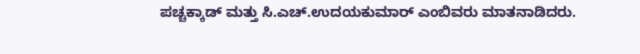ಪಚ್ಚಕ್ಕಾಡ್ ಮತ್ತು ಸಿ.ಎಚ್.ಉದಯಕುಮಾರ್ ಎಂಬಿವರು ಮಾತನಾಡಿದರು.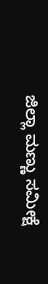ಜಿಲ್ಲಾ ಮಣ್ಣು ಸಮೀಕ್ಷೆ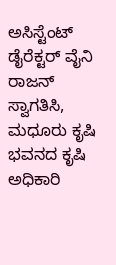ಅಸಿಸ್ಟೆಂಟ್ ಡೈರೆಕ್ಟರ್ ವೈನಿ ರಾಜನ್ ಸ್ವಾಗತಿಸಿ, ಮಧೂರು ಕೃಷಿ ಭವನದ ಕೃಷಿ ಅಧಿಕಾರಿ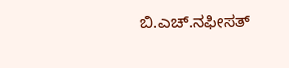ಬಿ.ಎಚ್.ನಫೀಸತ್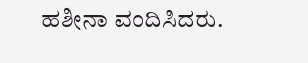ಹಶೀನಾ ವಂದಿಸಿದರು.